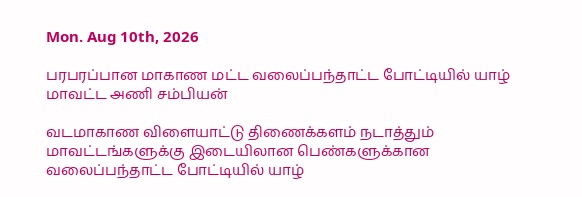Mon. Aug 10th, 2026

பரபரப்பான மாகாண மட்ட வலைப்பந்தாட்ட போட்டியில் யாழ் மாவட்ட அணி சம்பியன்

வடமாகாண விளையாட்டு திணைக்களம் நடாத்தும் மாவட்டங்களுக்கு இடையிலான பெண்களுக்கான வலைப்பந்தாட்ட போட்டியில் யாழ்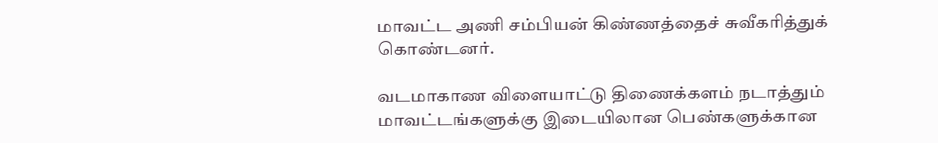மாவட்ட அணி சம்பியன் கிண்ணத்தைச் சுவீகரித்துக் கொண்டனர்.

வடமாகாண விளையாட்டு திணைக்களம் நடாத்தும் மாவட்டங்களுக்கு இடையிலான பெண்களுக்கான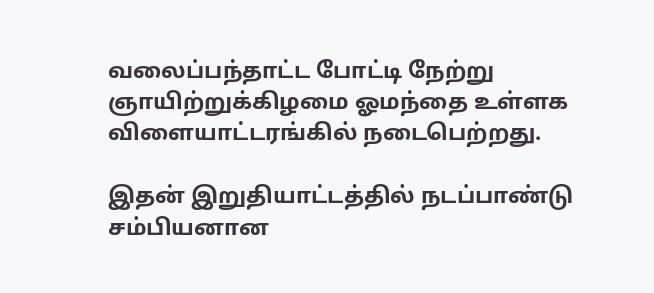வலைப்பந்தாட்ட போட்டி நேற்று ஞாயிற்றுக்கிழமை ஓமந்தை உள்ளக விளையாட்டரங்கில் நடைபெற்றது.

இதன் இறுதியாட்டத்தில் நடப்பாண்டு சம்பியனான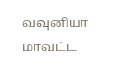வவுனியா மாவட்ட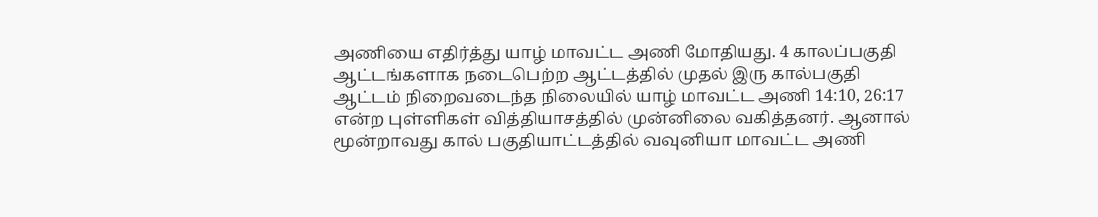அணியை எதிர்த்து யாழ் மாவட்ட அணி மோதியது. 4 காலப்பகுதி ஆட்டங்களாக நடைபெற்ற ஆட்டத்தில் முதல் இரு கால்பகுதி ஆட்டம் நிறைவடைந்த நிலையில் யாழ் மாவட்ட அணி 14:10, 26:17 என்ற புள்ளிகள் வித்தியாசத்தில் முன்னிலை வகித்தனர். ஆனால் மூன்றாவது கால் பகுதியாட்டத்தில் வவுனியா மாவட்ட அணி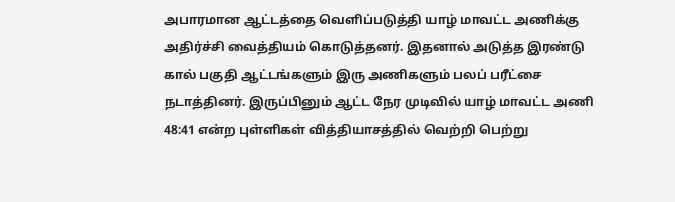அபாரமான ஆட்டத்தை வெளிப்படுத்தி யாழ் மாவட்ட அணிக்கு அதிர்ச்சி வைத்தியம் கொடுத்தனர். இதனால் அடுத்த இரண்டு கால் பகுதி ஆட்டங்களும் இரு அணிகளும் பலப் பரீட்சை நடாத்தினர். இருப்பினும் ஆட்ட நேர முடிவில் யாழ் மாவட்ட அணி 48:41 என்ற புள்ளிகள் வித்தியாசத்தில் வெற்றி பெற்று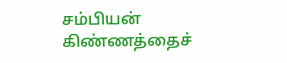சம்பியன் கிண்ணத்தைச்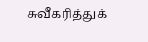சுவீகரித்துக்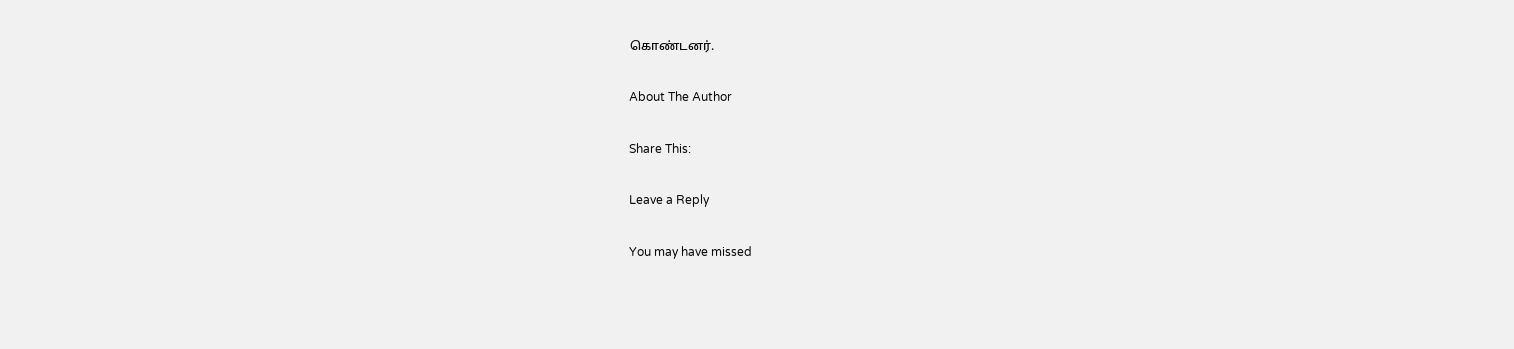கொண்டனர்.

About The Author

Share This:

Leave a Reply

You may have missed